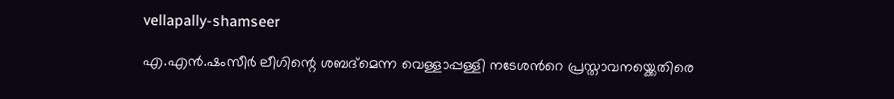vellapally-shamseer

എ.എന്‍.ഷംസീര്‍ ലീഗിന്റെ ശബദ്മെന്ന വെള്ളാപ്പള്ളി നടേശന്‍റെ പ്രസ്താവനയ്ക്കെതിരെ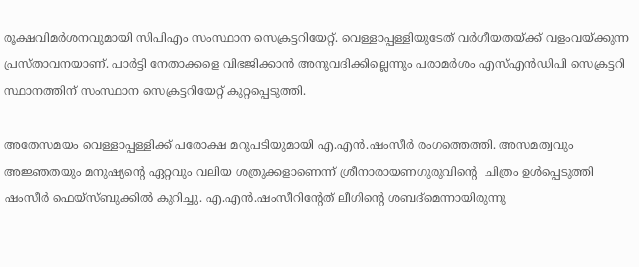രൂക്ഷവിമര്‍ശനവുമായി സിപിഎം സംസ്ഥാന സെക്രട്ടറിയേറ്റ്. വെള്ളാപ്പള്ളിയുടേത് വര്‍ഗീയതയ്ക്ക് വളംവയ്ക്കുന്ന പ്രസ്താവനയാണ്. പാര്‍ട്ടി നേതാക്കളെ വിഭജിക്കാന്‍ അനുവദിക്കില്ലെന്നും പരാമര്‍ശം എസ്എന്‍ഡിപി സെക്രട്ടറി സ്ഥാനത്തിന് സംസ്ഥാന സെക്രട്ടറിയേറ്റ് കുറ്റപ്പെടുത്തി.

അതേസമയം വെള്ളാപ്പള്ളിക്ക് പരോക്ഷ മറുപടിയുമായി എ.എന്‍.ഷംസീര്‍ രംഗത്തെത്തി. അസമത്വവും അജ്ഞതയും മനുഷ്യന്‍റെ ഏറ്റവും വലിയ ശത്രുക്കളാണെന്ന് ശ്രീനാരായണഗുരുവിന്‍റെ  ചിത്രം ഉള്‍പ്പെടുത്തി ഷംസീര്‍ ഫെയ്സ്ബുക്കില്‍ കുറിച്ചു. എ.എന്‍.ഷംസീറിന്‍റേത് ലീഗിന്റെ ശബദ്മെന്നായിരുന്നു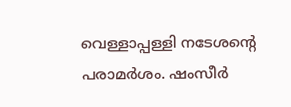വെള്ളാപ്പള്ളി നടേശന്‍റെ പരാമര്‍ശം. ഷംസീര്‍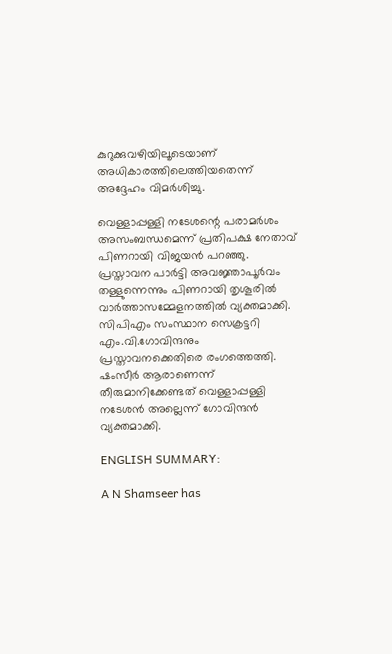കുറുക്കുവഴിയിലൂടെയാണ് അധികാരത്തിലെത്തിയതെന്ന് അദ്ദേഹം വിമര്‍ശിച്ചു.

വെള്ളാപ്പള്ളി നടേശന്റെ പരാമര്‍ശം അസംബന്ധമെന്ന് പ്രതിപക്ഷ നേതാവ് പിണറായി വിജയന്‍ പറഞ്ഞു. പ്രസ്താവന പാര്‍ട്ടി അവജ്ഞാപൂര്‍വം തള്ളുന്നെന്നും പിണറായി തൃശൂരില്‍ വാര്‍ത്താസമ്മേളനത്തില്‍ വ്യക്തമാക്കി. സിപിഎം സംസ്ഥാന സെക്രട്ടറി എം.വി.ഗോവിന്ദനും പ്രസ്താവനക്കെതിരെ രംഗത്തെത്തി. ഷംസീർ ആരാണെന്ന് തീരുമാനിക്കേണ്ടത് വെള്ളാപ്പള്ളി നടേശൻ അല്ലെന്ന് ഗോവിന്ദന്‍ വ്യക്തമാക്കി.

ENGLISH SUMMARY:

A N Shamseer has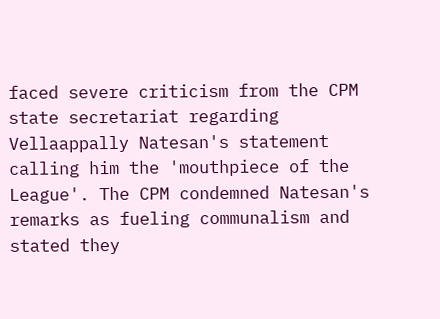faced severe criticism from the CPM state secretariat regarding Vellaappally Natesan's statement calling him the 'mouthpiece of the League'. The CPM condemned Natesan's remarks as fueling communalism and stated they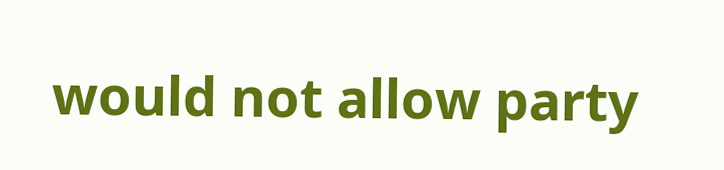would not allow party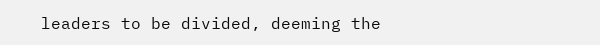leaders to be divided, deeming the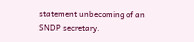statement unbecoming of an SNDP secretary.